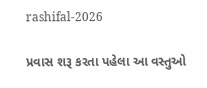rashifal-2026

પ્રવાસ શરૂ કરતા પહેલા આ વસ્તુઓ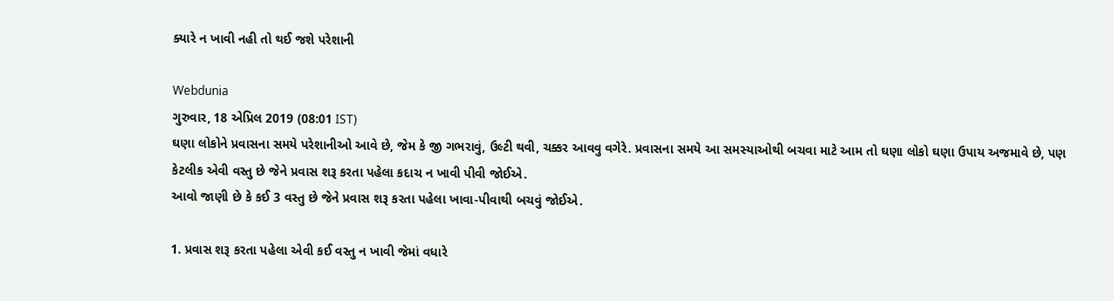ક્યારે ન ખાવી નહી તો થઈ જશે પરેશાની

Webdunia
ગુરુવાર, 18 એપ્રિલ 2019 (08:01 IST)
ઘણા લોકોને પ્રવાસના સમયે પરેશાનીઓ આવે છે, જેમ કે જી ગભરાવું, ઉલ્ટી થવી, ચક્કર આવવુ વગેરે. પ્રવાસના સમયે આ સમસ્યાઓથી બચવા માટે આમ તો ઘણા લોકો ઘણા ઉપાય અજમાવે છે, પણ કેટલીક એવી વસ્તુ છે જેને પ્રવાસ શરૂ કરતા પહેલા કદાચ ન ખાવી પીવી જોઈએ.
આવો જાણી છે કે કઈ 3 વસ્તુ છે જેને પ્રવાસ શરૂ કરતા પહેલા ખાવા-પીવાથી બચવું જોઈએ.

1. પ્રવાસ શરૂ કરતા પહેલા એવી કઈ વસ્તુ ન ખાવી જેમાં વધારે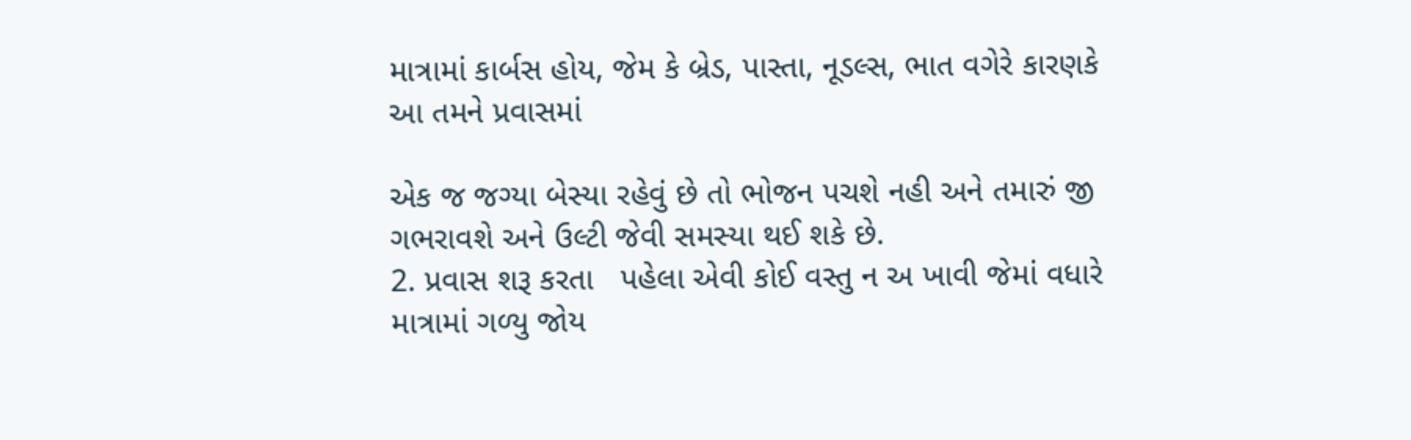માત્રામાં કાર્બસ હોય, જેમ કે બ્રેડ, પાસ્તા, નૂડલ્સ, ભાત વગેરે કારણકે આ તમને પ્રવાસમાં

એક જ જગ્યા બેસ્યા રહેવું છે તો ભોજન પચશે નહી અને તમારું જી ગભરાવશે અને ઉલ્ટી જેવી સમસ્યા થઈ શકે છે.
2. પ્રવાસ શરૂ કરતા   પહેલા એવી કોઈ વસ્તુ ન અ ખાવી જેમાં વધારે માત્રામાં ગળ્યુ જોય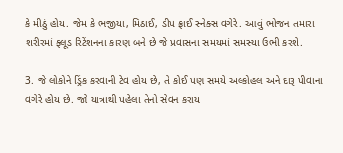કે મીઠું હોય. જેમ કે ભજીયા, મિઠાઈ, ડીપ ફ્રાઈ સ્નેક્સ વગેરે. આવું ભોજન તમારા શરીરમાં ફ્લૂડ રિટેંશનના કારણ બને છે જે પ્રવાસના સમયમાં સમસ્યા ઉભી કરશે.

3. જે લોકોને ડ્રિંક કરવાની ટેવ હોય છે, તે કોઈ પણ સમયે અલ્કોહલ અને દારૂ પીવાના વગેરે હોય છે. જો યાત્રાથી પહેલા તેનો સેવન કરાય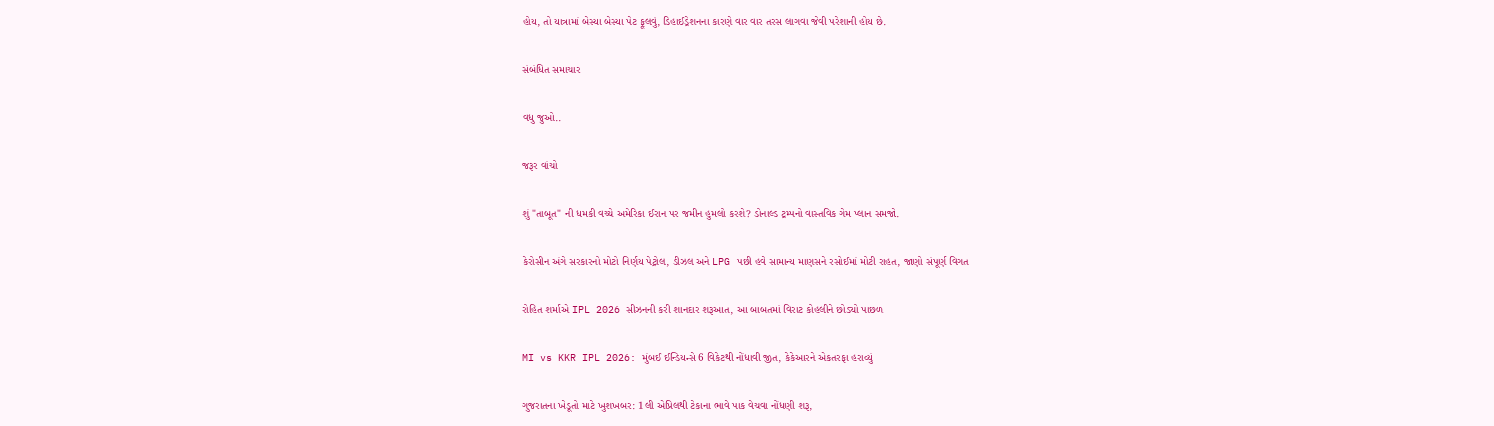હોય, તો યાત્રામાં બેસ્યા બેસ્યા પેટ ફૂલવું, ડિહાઈડ્રેશનના કારણે વાર વાર તરસ લાગવા જેવી પરેશાની હોય છે.

સંબંધિત સમાચાર

વધુ જુઓ..

જરૂર વાંચો

શું "તાબૂત" ની ધમકી વચ્ચે અમેરિકા ઈરાન પર જમીન હુમલો કરશે? ડોનાલ્ડ ટ્રમ્પનો વાસ્તવિક ગેમ પ્લાન સમજો.

કેરોસીન અંગે સરકારનો મોટો નિર્ણય પેટ્રોલ, ડીઝલ અને LPG પછી હવે સામાન્ય માણસને રસોઈમાં મોટી રાહત, જાણો સંપૂર્ણ વિગત

રોહિત શર્માએ IPL 2026 સીઝનની કરી શાનદાર શરૂઆત, આ બાબતમાં વિરાટ કોહલીને છોડ્યો પાછળ

MI vs KKR IPL 2026: મુંબઈ ઈન્ડિયન્સે 6 વિકેટથી નોંધાવી જીત, કેકેઆરને એકતરફા હરાવ્યું

ગુજરાતના ખેડૂતો માટે ખુશખબર: 1લી એપ્રિલથી ટેકાના ભાવે પાક વેચવા નોંધણી શરૂ,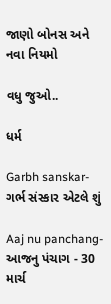જાણો બોનસ અને નવા નિયમો

વધુ જુઓ..

ધર્મ

Garbh sanskar- ગર્ભ સંસ્કાર એટલે શું

Aaj nu panchang- આજનુ પંચાગ - 30 માર્ચ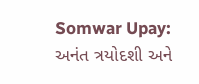Somwar Upay: અનંત ત્રયોદશી અને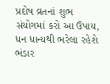પ્રદોષ વ્રતનાં શુભ સંયોગમાં કરો આ ઉપાય, ધન ધાન્યથી ભરેલા રહેશે ભંડાર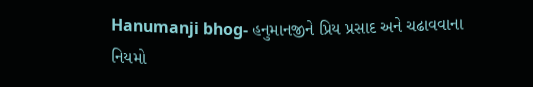Hanumanji bhog- હનુમાનજીને પ્રિય પ્રસાદ અને ચઢાવવાના નિયમો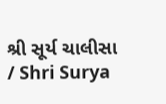શ્રી સૂર્ય ચાલીસા / Shri Surya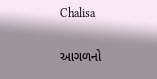Chalisa

આગળનો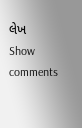લેખ
Show comments